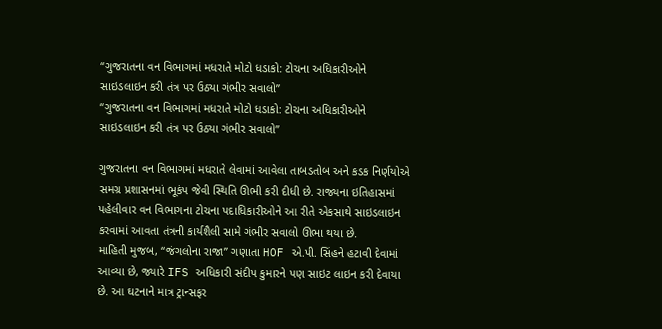“ગુજરાતના વન વિભાગમાં મધરાતે મોટો ધડાકો: ટોચના અધિકારીઓને સાઇડલાઇન કરી તંત્ર પર ઉઠ્યા ગંભીર સવાલો”
“ગુજરાતના વન વિભાગમાં મધરાતે મોટો ધડાકો: ટોચના અધિકારીઓને સાઇડલાઇન કરી તંત્ર પર ઉઠ્યા ગંભીર સવાલો”

ગુજરાતના વન વિભાગમાં મધરાતે લેવામાં આવેલા તાબડતોબ અને કડક નિર્ણયોએ સમગ્ર પ્રશાસનમાં ભૂકંપ જેવી સ્થિતિ ઊભી કરી દીધી છે. રાજ્યના ઇતિહાસમાં પહેલીવાર વન વિભાગના ટોચના પદાધિકારીઓને આ રીતે એકસાથે સાઇડલાઇન કરવામાં આવતા તંત્રની કાર્યશૈલી સામે ગંભીર સવાલો ઊભા થયા છે.
માહિતી મુજબ, “જંગલોના રાજા” ગણાતા HOF એ.પી. સિંહને હટાવી દેવામાં આવ્યા છે, જ્યારે IFS અધિકારી સંદીપ કુમારને પણ સાઇટ લાઇન કરી દેવાયા છે. આ ઘટનાને માત્ર ટ્રાન્સફર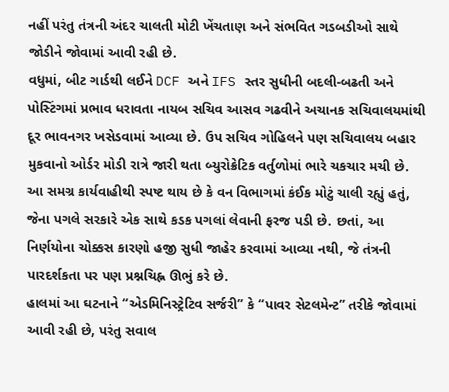નહીં પરંતુ તંત્રની અંદર ચાલતી મોટી ખેંચતાણ અને સંભવિત ગડબડીઓ સાથે જોડીને જોવામાં આવી રહી છે.
વધુમાં, બીટ ગાર્ડથી લઈને DCF અને IFS સ્તર સુધીની બદલી-બઢતી અને પોસ્ટિંગમાં પ્રભાવ ધરાવતા નાયબ સચિવ આસવ ગઢવીને અચાનક સચિવાલયમાંથી દૂર ભાવનગર ખસેડવામાં આવ્યા છે. ઉપ સચિવ ગોહિલને પણ સચિવાલય બહાર મુકવાનો ઓર્ડર મોડી રાત્રે જારી થતા બ્યુરોક્રેટિક વર્તુળોમાં ભારે ચકચાર મચી છે.
આ સમગ્ર કાર્યવાહીથી સ્પષ્ટ થાય છે કે વન વિભાગમાં કંઈક મોટું ચાલી રહ્યું હતું, જેના પગલે સરકારે એક સાથે કડક પગલાં લેવાની ફરજ પડી છે. છતાં, આ નિર્ણયોના ચોક્કસ કારણો હજી સુધી જાહેર કરવામાં આવ્યા નથી, જે તંત્રની પારદર્શકતા પર પણ પ્રશ્નચિહ્ન ઊભું કરે છે.
હાલમાં આ ઘટનાને “એડમિનિસ્ટ્રેટિવ સર્જરી” કે “પાવર સેટલમેન્ટ” તરીકે જોવામાં આવી રહી છે, પરંતુ સવાલ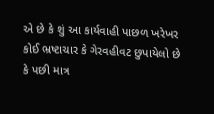એ છે કે શું આ કાર્યવાહી પાછળ ખરેખર કોઈ ભ્રષ્ટાચાર કે ગેરવહીવટ છુપાયેલો છે કે પછી માત્ર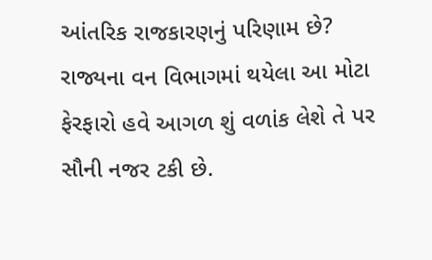આંતરિક રાજકારણનું પરિણામ છે?
રાજ્યના વન વિભાગમાં થયેલા આ મોટા ફેરફારો હવે આગળ શું વળાંક લેશે તે પર સૌની નજર ટકી છે.